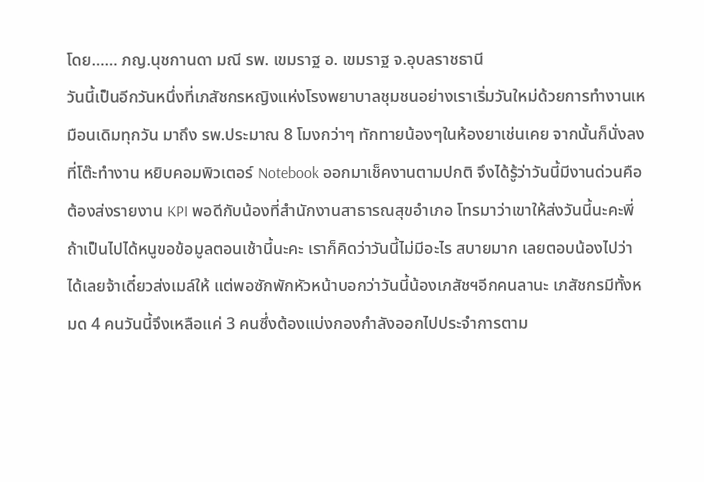โดย…… ภญ.นุชกานดา มณี รพ. เขมราฐ อ. เขมราฐ จ.อุบลราชธานี
วันนี้เป็นอีกวันหนึ่งที่เภสัชกรหญิงแห่งโรงพยาบาลชุมชนอย่างเราเริ่มวันใหม่ด้วยการทำงานเหมือนเดิมทุกวัน มาถึง รพ.ประมาณ 8 โมงกว่าๆ ทักทายน้องๆในห้องยาเช่นเคย จากนั้นก็นั่งลงที่โต๊ะทำงาน หยิบคอมพิวเตอร์ Notebook ออกมาเช็คงานตามปกติ จึงได้รู้ว่าวันนี้มีงานด่วนคือต้องส่งรายงาน KPI พอดีกับน้องที่สำนักงานสาธารณสุขอำเภอ โทรมาว่าเขาให้ส่งวันนี้นะคะพี่ ถ้าเป็นไปได้หนูขอข้อมูลตอนเช้านี้นะคะ เราก็คิดว่าวันนี้ไม่มีอะไร สบายมาก เลยตอบน้องไปว่า ได้เลยจ้าเดี๋ยวส่งเมล์ให้ แต่พอซักพักหัวหน้าบอกว่าวันนี้น้องเภสัชฯอีกคนลานะ เภสัชกรมีทั้งหมด 4 คนวันนี้จึงเหลือแค่ 3 คนซึ่งต้องแบ่งกองกำลังออกไปประจำการตาม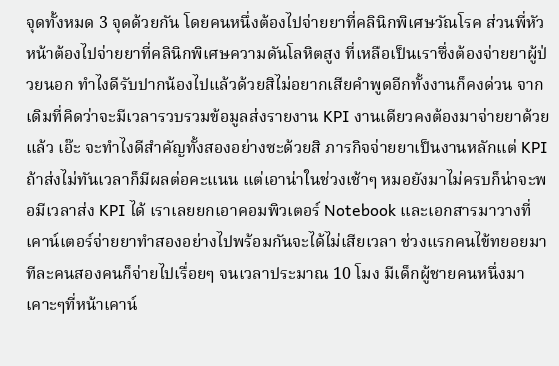จุดทั้งหมด 3 จุดด้วยกัน โดยคนหนึ่งต้องไปจ่ายยาที่คลินิกพิเศษวัณโรค ส่วนพี่หัวหน้าต้องไปจ่ายยาที่คลินิกพิเศษความดันโลหิตสูง ที่เหลือเป็นเราซึ่งต้องจ่ายยาผู้ป่วยนอก ทำไงดีรับปากน้องไปแล้วด้วยสิไม่อยากเสียคำพูดอีกทั้งงานก็คงด่วน จากเดิมที่คิดว่าจะมีเวลารวบรวมข้อมูลส่งรายงาน KPI งานเดียวคงต้องมาจ่ายยาด้วยแล้ว เอ๊ะ จะทำไงดีสำคัญทั้งสองอย่างซะด้วยสิ ภารกิจจ่ายยาเป็นงานหลักแต่ KPI ถ้าส่งไม่ทันเวลาก็มีผลต่อคะแนน แต่เอาน่าในช่วงเช้าๆ หมอยังมาไม่ครบก็น่าจะพอมีเวลาส่ง KPI ได้ เราเลยยกเอาคอมพิวเตอร์ Notebook และเอกสารมาวางที่เคาน์เตอร์จ่ายยาทำสองอย่างไปพร้อมกันจะได้ไม่เสียเวลา ช่วงแรกคนไข้ทยอยมาทีละคนสองคนก็จ่ายไปเรื่อยๆ จนเวลาประมาณ 10 โมง มีเด็กผู้ชายคนหนึ่งมาเคาะๆที่หน้าเคาน์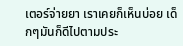เตอร์จ่ายยา เราเคยก็เห็นบ่อย เด็กๆมันก็ดีไปตามประ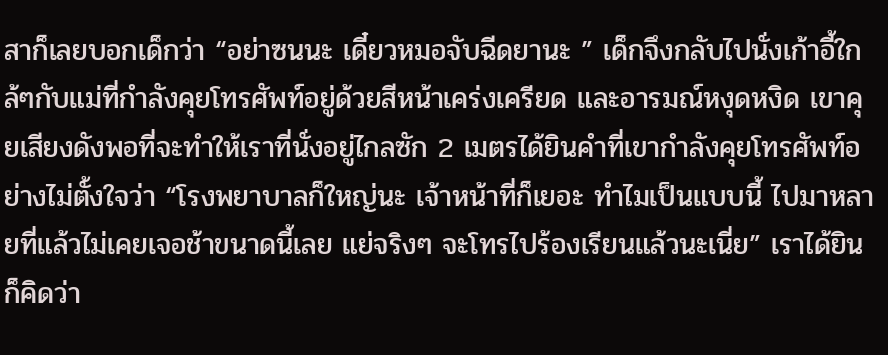สาก็เลยบอกเด็กว่า “อย่าซนนะ เดี๋ยวหมอจับฉีดยานะ ” เด็กจึงกลับไปนั่งเก้าอี้ใกล้ๆกับแม่ที่กำลังคุยโทรศัพท์อยู่ด้วยสีหน้าเคร่งเครียด และอารมณ์หงุดหงิด เขาคุยเสียงดังพอที่จะทำให้เราที่นั่งอยู่ไกลซัก 2 เมตรได้ยินคำที่เขากำลังคุยโทรศัพท์อย่างไม่ตั้งใจว่า “โรงพยาบาลก็ใหญ่นะ เจ้าหน้าที่ก็เยอะ ทำไมเป็นแบบนี้ ไปมาหลายที่แล้วไม่เคยเจอช้าขนาดนี้เลย แย่จริงๆ จะโทรไปร้องเรียนแล้วนะเนี่ย” เราได้ยินก็คิดว่า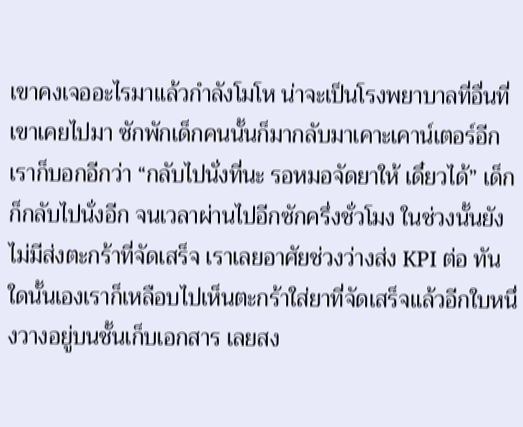เขาคงเจออะไรมาแล้วกำลังโมโห น่าจะเป็นโรงพยาบาลที่อื่นที่เขาเคยไปมา ซักพักเด็กคนนั้นก็มากลับมาเคาะเคาน์เตอร์อีก เราก็บอกอีกว่า “กลับไปนั่งที่นะ รอหมอจัดยาให้ เดี๋ยวได้” เด็กก็กลับไปนั่งอีก จนเวลาผ่านไปอีกซักครึ่งชั่วโมง ในช่วงนั้นยังไม่มีส่งตะกร้าที่จัดเสร็จ เราเลยอาศัยช่วงว่างส่ง KPI ต่อ ทันใดนั้นเองเราก็เหลือบไปเห็นตะกร้าใส่ยาที่จัดเสร็จแล้วอีกใบหนึ่งวางอยู่บนชั้นเก็บเอกสาร เลยสง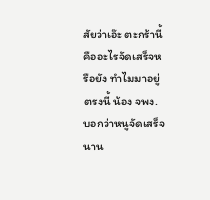สัยว่าเอ๊ะ ตะกร้านี้คืออะไรจัดเสร็จหรือยัง ทำไมมาอยู่ตรงนี้ น้อง จพง. บอกว่าหนูจัดเสร็จนาน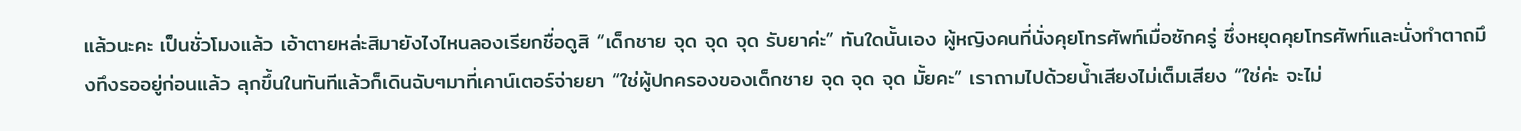แล้วนะคะ เป็นชั่วโมงแล้ว เอ้าตายหล่ะสิมายังไงไหนลองเรียกชื่อดูสิ “เด็กชาย จุด จุด จุด รับยาค่ะ” ทันใดนั้นเอง ผู้หญิงคนที่นั่งคุยโทรศัพท์เมื่อซักครู่ ซึ่งหยุดคุยโทรศัพท์และนั่งทำตาถมึงทึงรออยู่ก่อนแล้ว ลุกขึ้นในทันทีแล้วก็เดินฉับๆมาที่เคาน์เตอร์จ่ายยา “ใช่ผู้ปกครองของเด็กชาย จุด จุด จุด มั้ยคะ” เราถามไปด้วยน้ำเสียงไม่เต็มเสียง “ใช่ค่ะ จะไม่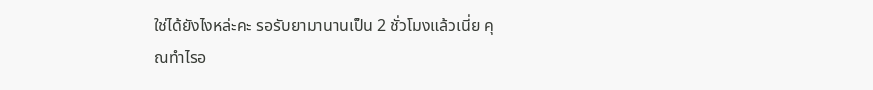ใช่ได้ยังไงหล่ะคะ รอรับยามานานเป็น 2 ชั่วโมงแล้วเนี่ย คุณทำไรอ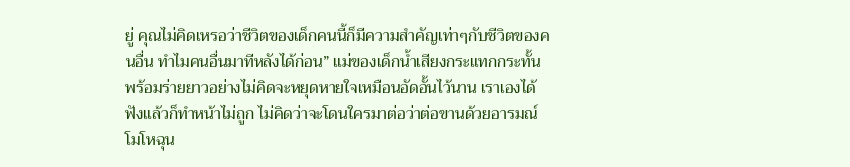ยู่ คุณไม่คิดเหรอว่าชีวิตของเด็กคนนี้ก็มีความสำคัญเท่าๆกับชีวิตของคนอื่น ทำไมคนอื่นมาทีหลังได้ก่อน” แม่ของเด็กน้ำเสียงกระแทกกระทั้นพร้อมร่ายยาวอย่างไม่คิดจะหยุดหายใจเหมือนอัดอั้นไว้นาน เราเองได้ฟังแล้วก็ทำหน้าไม่ถูก ไม่คิดว่าจะโดนใครมาต่อว่าต่อขานด้วยอารมณ์โมโหฉุน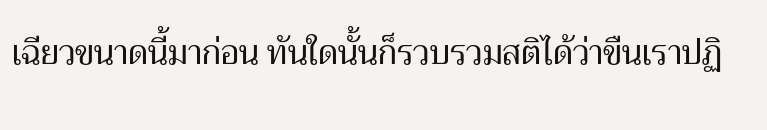เฉียวขนาดนี้มาก่อน ทันใดนั้นก็รวบรวมสติได้ว่าขืนเราปฏิ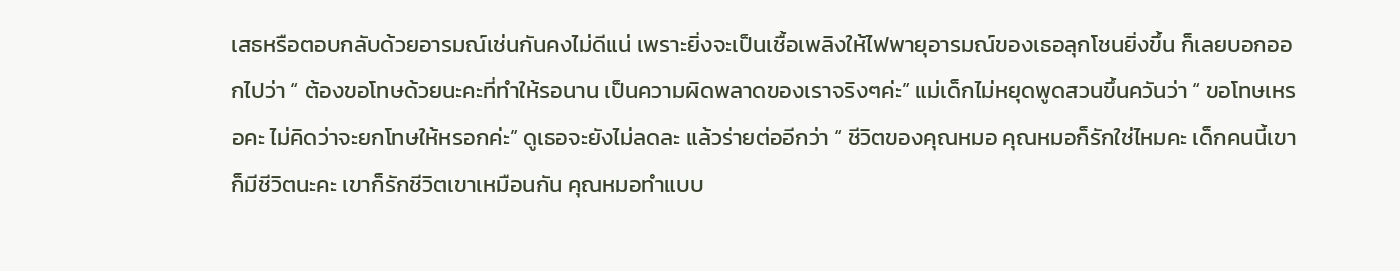เสธหรือตอบกลับด้วยอารมณ์เช่นกันคงไม่ดีแน่ เพราะยิ่งจะเป็นเชื้อเพลิงให้ไฟพายุอารมณ์ของเธอลุกโชนยิ่งขึ้น ก็เลยบอกออกไปว่า “ ต้องขอโทษด้วยนะคะที่ทำให้รอนาน เป็นความผิดพลาดของเราจริงๆค่ะ” แม่เด็กไม่หยุดพูดสวนขึ้นควันว่า “ ขอโทษเหรอคะ ไม่คิดว่าจะยกโทษให้หรอกค่ะ” ดูเธอจะยังไม่ลดละ แล้วร่ายต่ออีกว่า “ ชีวิตของคุณหมอ คุณหมอก็รักใช่ไหมคะ เด็กคนนี้เขาก็มีชีวิตนะคะ เขาก็รักชีวิตเขาเหมือนกัน คุณหมอทำแบบ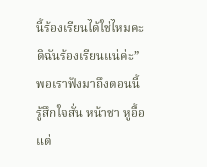นี้ร้องเรียนได้ใช่ไหมคะ ดิฉันร้องเรียนแน่ค่ะ” พอเราฟังมาถึงตอนนี้รู้สึกใจสั่น หน้าชา หูอื้อ แต่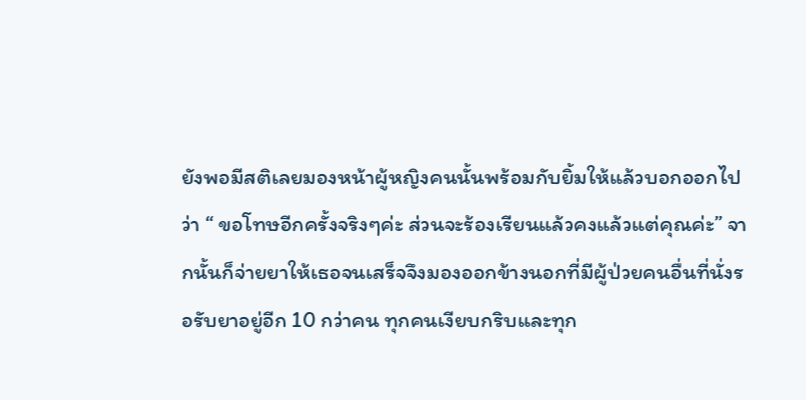ยังพอมีสติเลยมองหน้าผู้หญิงคนนั้นพร้อมกับยิ้มให้แล้วบอกออกไปว่า “ ขอโทษอีกครั้งจริงๆค่ะ ส่วนจะร้องเรียนแล้วคงแล้วแต่คุณค่ะ” จากนั้นก็จ่ายยาให้เธอจนเสร็จจึงมองออกข้างนอกที่มีผู้ป่วยคนอื่นที่นั่งรอรับยาอยู่อีก 10 กว่าคน ทุกคนเงียบกริบและทุก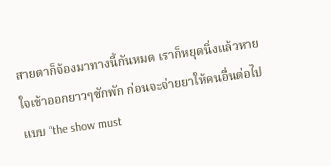สายตาก็จ้องมาทางนี้กันหมด เราก็หยุดนิ่งแล้วหายใจเข้าออกยาวๆซักพัก ก่อนจะจ่ายยาให้คนอื่นต่อไป แบบ “the show must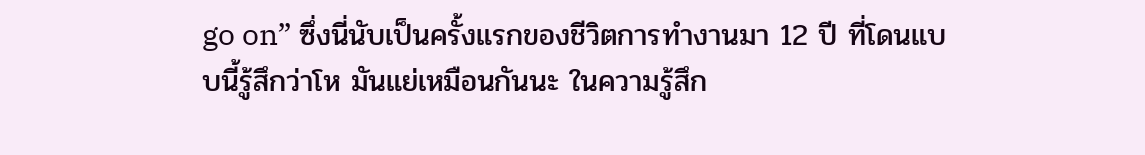go on” ซึ่งนี่นับเป็นครั้งแรกของชีวิตการทำงานมา 12 ปี ที่โดนแบบนี้รู้สึกว่าโห มันแย่เหมือนกันนะ ในความรู้สึก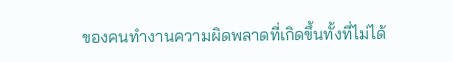ของคนทำงานความผิดพลาดที่เกิดขึ้นทั้งที่ไม่ได้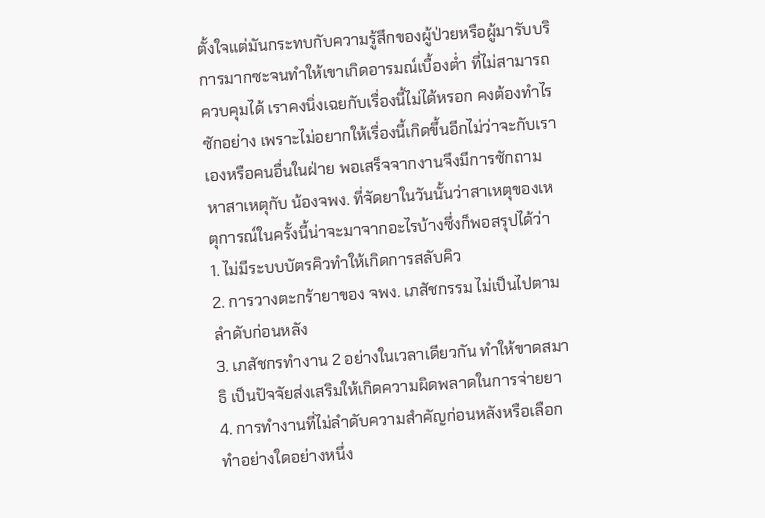ตั้งใจแต่มันกระทบกับความรู้สึกของผู้ป่วยหรือผู้มารับบริการมากซะจนทำให้เขาเกิดอารมณ์เบื้องต่ำ ที่ไม่สามารถควบคุมได้ เราคงนิ่งเฉยกับเรื่องนี้ไม่ได้หรอก คงต้องทำไรซักอย่าง เพราะไม่อยากให้เรื่องนี้เกิดขึ้นอีกไม่ว่าจะกับเราเองหรือคนอื่นในฝ่าย พอเสร็จจากงานจึงมีการซักถามหาสาเหตุกับ น้องจพง. ที่จัดยาในวันนั้นว่าสาเหตุของเหตุการณ์ในครั้งนี้น่าจะมาจากอะไรบ้างซึ่งก็พอสรุปได้ว่า
1. ไม่มีระบบบัตรคิวทำให้เกิดการสลับคิว
2. การวางตะกร้ายาของ จพง. เภสัชกรรม ไม่เป็นไปตามลำดับก่อนหลัง
3. เภสัชกรทำงาน 2 อย่างในเวลาเดียวกัน ทำให้ขาดสมาธิ เป็นปัจจัยส่งเสริมให้เกิดความผิดพลาดในการจ่ายยา
4. การทำงานที่ไม่ลำดับความสำคัญก่อนหลังหรือเลือกทำอย่างใดอย่างหนึ่ง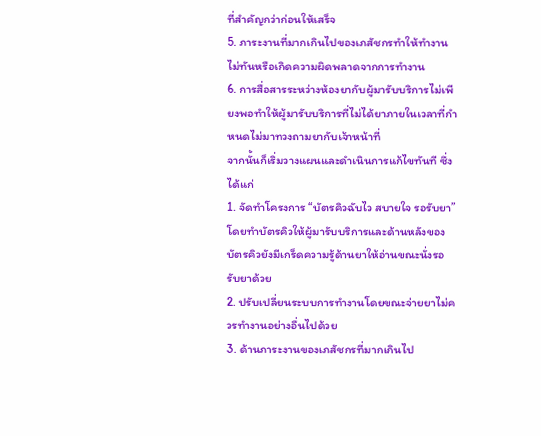ที่สำคัญกว่าก่อนให้เสร็จ
5. ภาระงานที่มากเกินไปของเภสัชกรทำให้ทำงานไม่ทันหรือเกิดความผิดพลาดจากการทำงาน
6. การสื่อสารระหว่างห้องยากับผู้มารับบริการไม่เพียงพอทำให้ผู้มารับบริการที่ไม่ได้ยาภายในเวลาที่กำหนดไม่มาทวงถามยากับเจ้าหน้าที่
จากนั้นก็เริ่มวางแผนและดำเนินการแก้ไขทันที ซึ่งได้แก่
1. จัดทำโครงการ “บัตรคิวฉับไว สบายใจ รอรับยา” โดยทำบัตรคิวให้ผู้มารับบริการและด้านหลังของบัตรคิวยังมีเกร็ดความรู้ด้านยาให้อ่านขณะนั่งรอรับยาด้วย
2. ปรับเปลี่ยนระบบการทำงานโดยขณะจ่ายยาไม่ควรทำงานอย่างอื่นไปด้วย
3. ด้านภาระงานของเภสัชกรที่มากเกินไป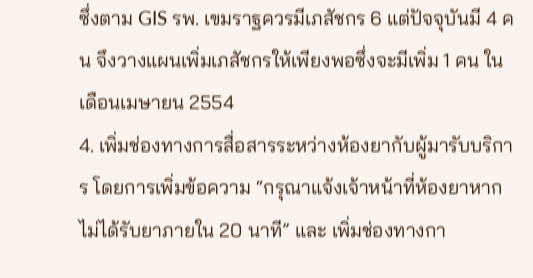ซึ่งตาม GIS รพ. เขมราฐควรมีเภสัชกร 6 แต่ปัจจุบันมี 4 คน จึงวางแผนเพิ่มเภสัชกรให้เพียงพอซึ่งจะมีเพิ่ม 1 คน ในเดือนเมษายน 2554
4. เพิ่มช่องทางการสื่อสารระหว่างห้องยากับผู้มารับบริการ โดยการเพิ่มข้อความ “กรุณาแจ้งเจ้าหน้าที่ห้องยาหากไม่ได้รับยาภายใน 20 นาที” และ เพิ่มช่องทางกา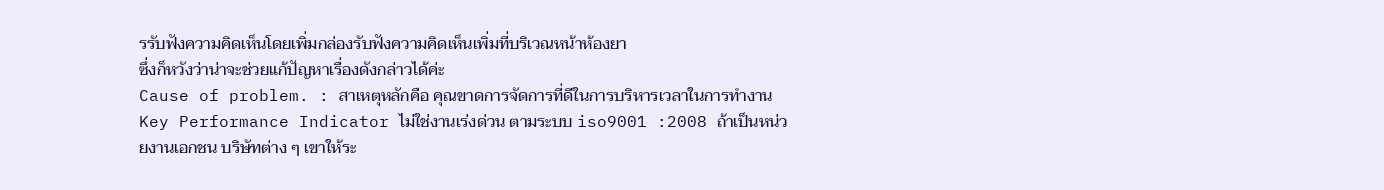รรับฟังความคิดเห็นโดยเพิ่มกล่องรับฟังความคิดเห็นเพิ่มที่บริเวณหน้าห้องยา
ซึ่งก็หวังว่าน่าจะช่วยแก้ปัญหาเรื่องดังกล่าวได้ค่ะ
Cause of problem. : สาเหตุหลักคือ คุณขาดการจัดการที่ดีในการบริหารเวลาในการทำงาน Key Performance Indicator ไม่ใช่งานเร่งด่วน ตามระบบ iso9001 :2008 ถ้าเป็นหน่วยงานเอกชน บริษัทต่าง ๆ เขาให้ระ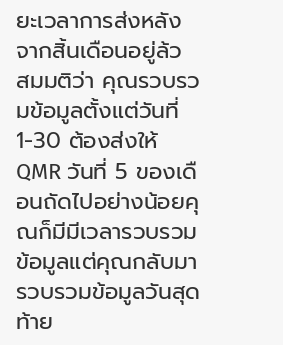ยะเวลาการส่งหลังจากสิ้นเดือนอยู่ล้ว สมมติว่า คุณรวบรวมข้อมูลตั้งแต่วันที่ 1-30 ต้องส่งให้ QMR วันที่ 5 ของเดือนถัดไปอย่างน้อยคุณก็มีมีเวลารวบรวมข้อมูลแต่คุณกลับมารวบรวมข้อมูลวันสุดท้าย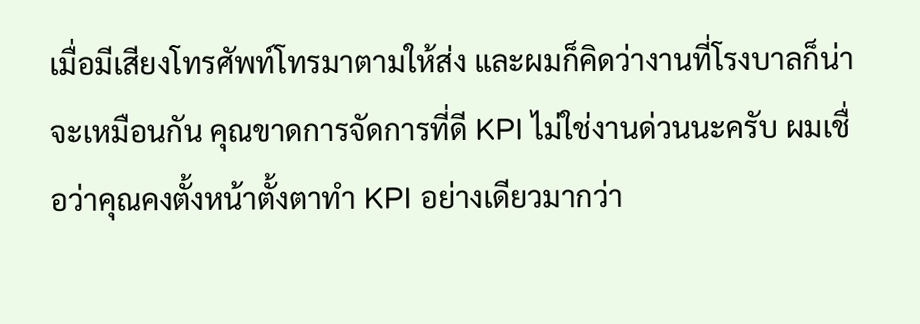เมื่อมีเสียงโทรศัพท์โทรมาตามให้ส่ง และผมก็คิดว่างานที่โรงบาลก็น่าจะเหมือนกัน คุณขาดการจัดการที่ดี KPI ไม่ใช่งานด่วนนะครับ ผมเชื่อว่าคุณคงตั้งหน้าตั้งตาทำ KPI อย่างเดียวมากว่า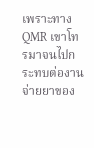เพราะทาง QMR เขาโทรมาจนไปกระทบต่องานจ่ายยาของ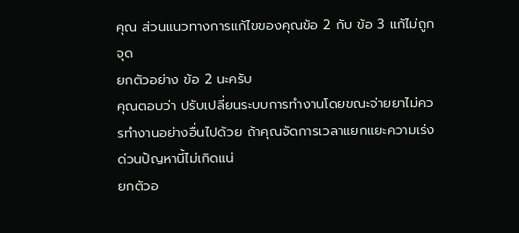คุณ ส่วนแนวทางการแก้ไขของคุณข้อ 2 กับ ข้อ 3 แก้ไม่ถูกจุด
ยกตัวอย่าง ข้อ 2 นะครับ
คุณตอบว่า ปรับเปลี่ยนระบบการทำงานโดยขณะจ่ายยาไม่ควรทำงานอย่างอื่นไปด้วย ถ้าคุณจัดการเวลาแยกแยะความเร่งด่วนปัญหานี้ไม่เกิดแน่
ยกตัวอ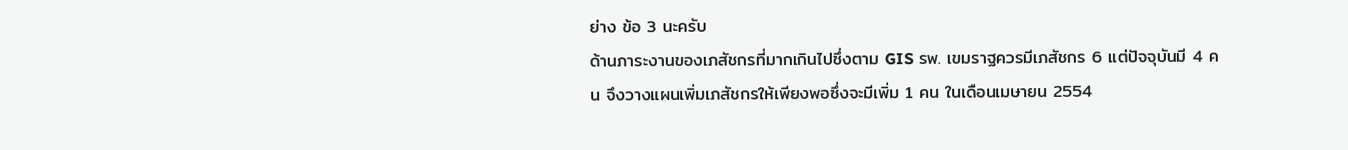ย่าง ข้อ 3 นะครับ
ด้านภาระงานของเภสัชกรที่มากเกินไปซึ่งตาม GIS รพ. เขมราฐควรมีเภสัชกร 6 แต่ปัจจุบันมี 4 คน จึงวางแผนเพิ่มเภสัชกรให้เพียงพอซึ่งจะมีเพิ่ม 1 คน ในเดือนเมษายน 2554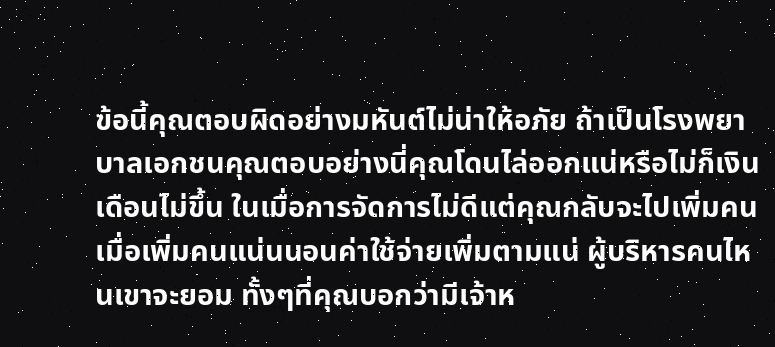ข้อนี้คุณตอบผิดอย่างมหันต์ไม่น่าให้อภัย ถ้าเป็นโรงพยาบาลเอกชนคุณตอบอย่างนี่คุณโดนไล่ออกแน่หรือไม่ก็เงินเดือนไม่ขึ้น ในเมื่อการจัดการไม่ดีแต่คุณกลับจะไปเพิ่มคน เมื่อเพิ่มคนแน่นนอนค่าใช้จ่ายเพิ่มตามแน่ ผู้บริหารคนไหนเขาจะยอม ทั้งๆที่คุณบอกว่ามีเจ้าห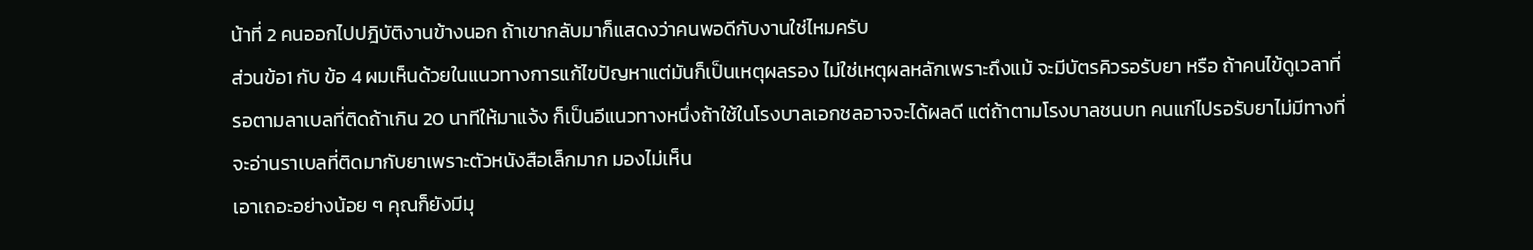น้าที่ 2 คนออกไปปฎิบัติงานข้างนอก ถ้าเขากลับมาก็แสดงว่าคนพอดีกับงานใช่ไหมครับ
ส่วนข้อ1 กับ ข้อ 4 ผมเห็นด้วยในแนวทางการแก้ไขปัญหาแต่มันก็เป็นเหตุผลรอง ไม่ใช่เหตุผลหลักเพราะถึงแม้ จะมีบัตรคิวรอรับยา หรือ ถ้าคนไข้ดูเวลาที่รอตามลาเบลที่ติดถ้าเกิน 20 นาทีให้มาแจ้ง ก็เป็นอีแนวทางหนึ่งถ้าใช้ในโรงบาลเอกชลอาจจะได้ผลดี แต่ถ้าตามโรงบาลชนบท คนแก่ไปรอรับยาไม่มีทางที่จะอ่านราเบลที่ติดมากับยาเพราะตัวหนังสือเล็กมาก มองไม่เห็น
เอาเถอะอย่างน้อย ๆ คุณก็ยังมีมุ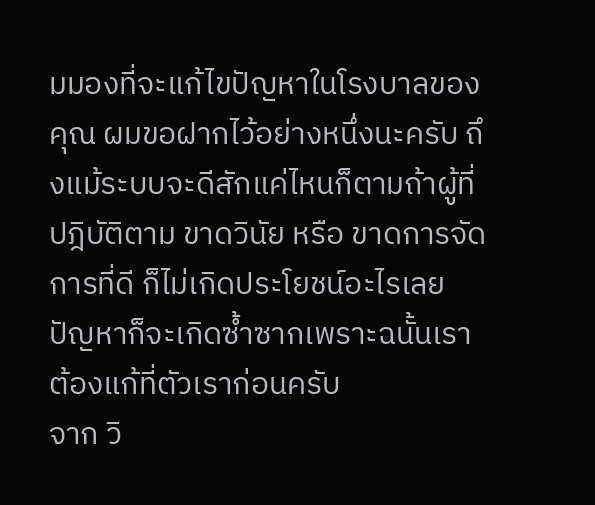มมองที่จะแก้ไขปัญหาในโรงบาลของคุณ ผมขอฝากไว้อย่างหนึ่งนะครับ ถึงแม้ระบบจะดีสักแค่ไหนก็ตามถ้าผู้ที่ปฎิบัติตาม ขาดวินัย หรือ ขาดการจัดการที่ดี ก็ไม่เกิดประโยชน์อะไรเลย ปัญหาก็จะเกิดซ้ำซากเพราะฉนั้นเราต้องแก้ที่ตัวเราก่อนครับ
จาก วิ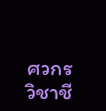ศวกรวิชาชี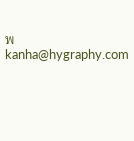พ
kanha@hygraphy.com